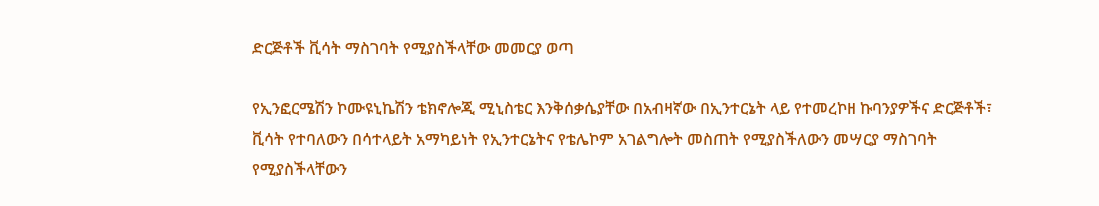ድርጅቶች ቪሳት ማስገባት የሚያስችላቸው መመርያ ወጣ

የኢንፎርሜሽን ኮሙዩኒኬሽን ቴክኖሎጂ ሚኒስቴር እንቅሰቃሴያቸው በአብዛኛው በኢንተርኔት ላይ የተመረኮዘ ኩባንያዎችና ድርጅቶች፣ ቪሳት የተባለውን በሳተላይት አማካይነት የኢንተርኔትና የቴሌኮም አገልግሎት መስጠት የሚያስችለውን መሣርያ ማስገባት የሚያስችላቸውን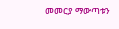መመርያ ማውጣቱን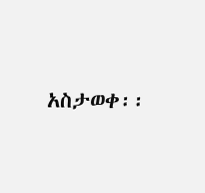አስታወቀ፡፡